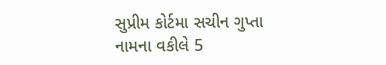સુપ્રીમ કોર્ટમા સચીન ગુપ્તા નામના વકીલે 5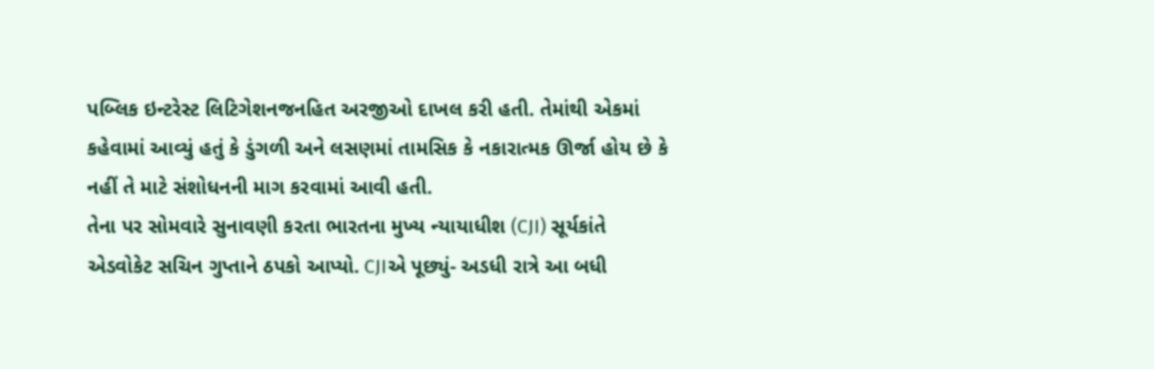પબ્લિક ઇન્ટરેસ્ટ લિટિગેશનજનહિત અરજીઓ દાખલ કરી હતી. તેમાંથી એકમાં કહેવામાં આવ્યું હતું કે ડુંગળી અને લસણમાં તામસિક કે નકારાત્મક ઊર્જા હોય છે કે નહીં તે માટે સંશોધનની માગ કરવામાં આવી હતી.
તેના પર સોમવારે સુનાવણી કરતા ભારતના મુખ્ય ન્યાયાધીશ (CJI) સૂર્યકાંતે એડવોકેટ સચિન ગુપ્તાને ઠપકો આપ્યો. CJIએ પૂછ્યું- અડધી રાત્રે આ બધી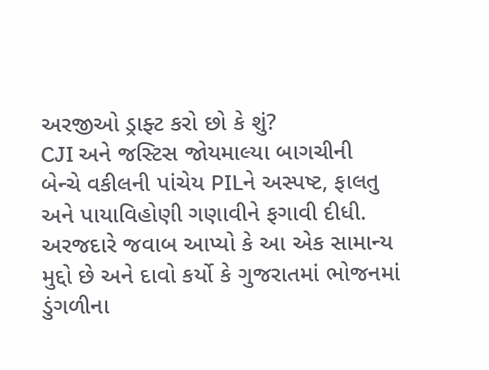અરજીઓ ડ્રાફ્ટ કરો છો કે શું?
CJI અને જસ્ટિસ જોયમાલ્યા બાગચીની બેન્ચે વકીલની પાંચેય PILને અસ્પષ્ટ, ફાલતુ અને પાયાવિહોણી ગણાવીને ફગાવી દીધી. અરજદારે જવાબ આપ્યો કે આ એક સામાન્ય મુદ્દો છે અને દાવો કર્યો કે ગુજરાતમાં ભોજનમાં ડુંગળીના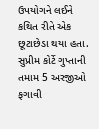ઉપયોગને લઈને કથિત રીતે એક છૂટાછેડા થયા હતા. સુપ્રીમ કોર્ટે ગુપ્તાની તમામ 5 અરજીઓ ફગાવી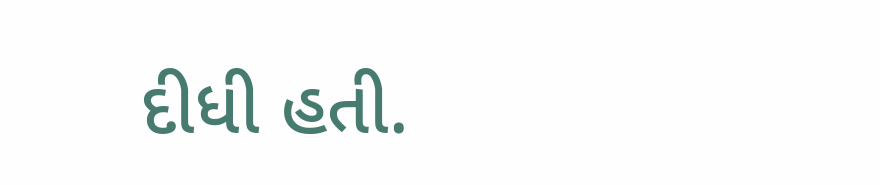દીધી હતી.